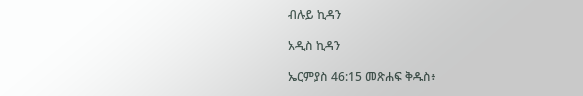ብሉይ ኪዳን

አዲስ ኪዳን

ኤርምያስ 46:15 መጽሐፍ ቅዱስ፥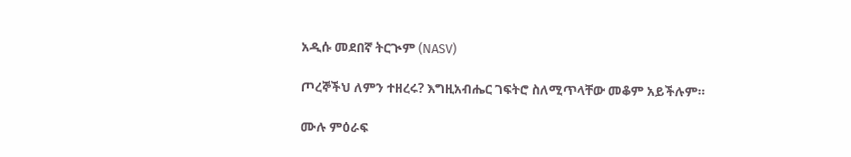አዲሱ መደበኛ ትርጒም (NASV)

ጦረኞችህ ለምን ተዘረሩ? እግዚአብሔር ገፍትሮ ስለሚጥላቸው መቆም አይችሉም።

ሙሉ ምዕራፍ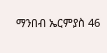ማንበብ ኤርምያስ 46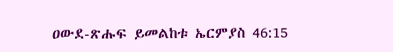ዐውደ-ጽሑፍ ይመልከቱ ኤርምያስ 46:15